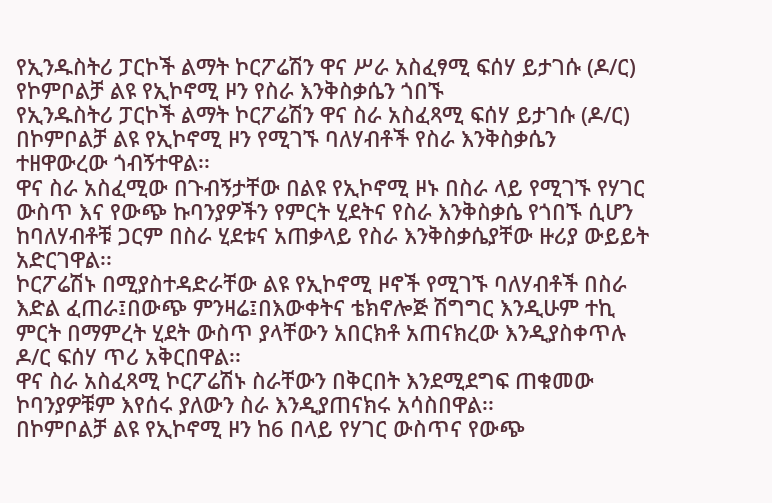የኢንዱስትሪ ፓርኮች ልማት ኮርፖሬሽን ዋና ሥራ አስፈፃሚ ፍሰሃ ይታገሱ (ዶ/ር) የኮምቦልቻ ልዩ የኢኮኖሚ ዞን የስራ እንቅስቃሴን ጎበኙ
የኢንዱስትሪ ፓርኮች ልማት ኮርፖሬሽን ዋና ስራ አስፈጻሚ ፍሰሃ ይታገሱ (ዶ/ር) በኮምቦልቻ ልዩ የኢኮኖሚ ዞን የሚገኙ ባለሃብቶች የስራ እንቅስቃሴን ተዘዋውረው ጎብኝተዋል፡፡
ዋና ስራ አስፈሚው በጉብኝታቸው በልዩ የኢኮኖሚ ዞኑ በስራ ላይ የሚገኙ የሃገር ውስጥ እና የውጭ ኩባንያዎችን የምርት ሂደትና የስራ እንቅስቃሴ የጎበኙ ሲሆን ከባለሃብቶቹ ጋርም በስራ ሂደቱና አጠቃላይ የስራ እንቅስቃሴያቸው ዙሪያ ውይይት አድርገዋል፡፡
ኮርፖሬሽኑ በሚያስተዳድራቸው ልዩ የኢኮኖሚ ዞኖች የሚገኙ ባለሃብቶች በስራ እድል ፈጠራ፤በውጭ ምንዛሬ፤በእውቀትና ቴክኖሎጅ ሽግግር እንዲሁም ተኪ ምርት በማምረት ሂደት ውስጥ ያላቸውን አበርክቶ አጠናክረው እንዲያስቀጥሉ ዶ/ር ፍሰሃ ጥሪ አቅርበዋል፡፡
ዋና ስራ አስፈጻሚ ኮርፖሬሽኑ ስራቸውን በቅርበት እንደሚደግፍ ጠቁመው ኮባንያዎቹም እየሰሩ ያለውን ስራ እንዲያጠናክሩ አሳስበዋል፡፡
በኮምቦልቻ ልዩ የኢኮኖሚ ዞን ከ6 በላይ የሃገር ውስጥና የውጭ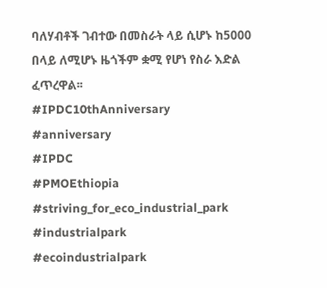ባለሃብቶች ገብተው በመስራት ላይ ሲሆኑ ከ5000 በላይ ለሚሆኑ ዜጎችም ቋሚ የሆነ የስራ እድል ፈጥረዋል፡፡
#IPDC10thAnniversary
#anniversary
#IPDC
#PMOEthiopia
#striving_for_eco_industrial_park
#industrialpark
#ecoindustrialpark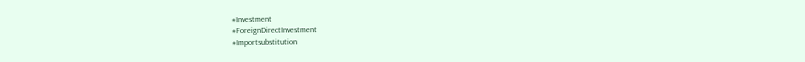#Investment
#ForeignDirectInvestment
#Importsubstitution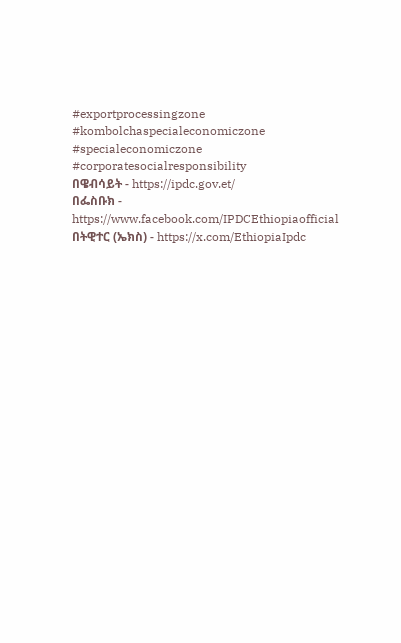#exportprocessingzone
#kombolchaspecialeconomiczone
#specialeconomiczone
#corporatesocialresponsibility
በዌብሳይት - https://ipdc.gov.et/
በፌስቡክ - https://www.facebook.com/IPDCEthiopiaofficial
በትዊተር (ኤክስ) - https://x.com/EthiopiaIpdc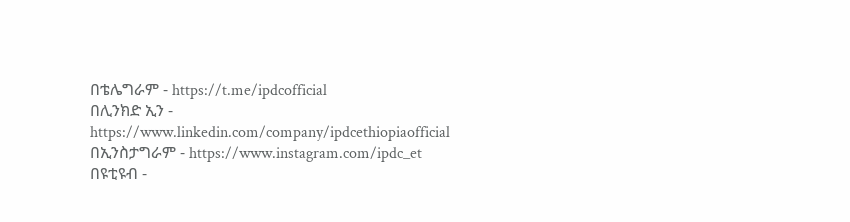በቴሌግራም - https://t.me/ipdcofficial
በሊንክድ ኢን - https://www.linkedin.com/company/ipdcethiopiaofficial
በኢንስታግራም - https://www.instagram.com/ipdc_et
በዩቲዩብ -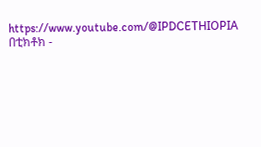https://www.youtube.com/@IPDCETHIOPIA
በቲክቶክ -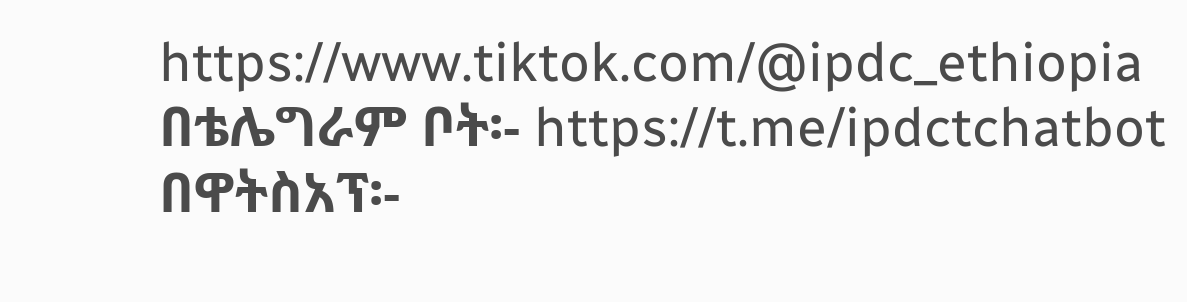https://www.tiktok.com/@ipdc_ethiopia
በቴሌግራም ቦት፡- https://t.me/ipdctchatbot
በዋትስአፕ፡-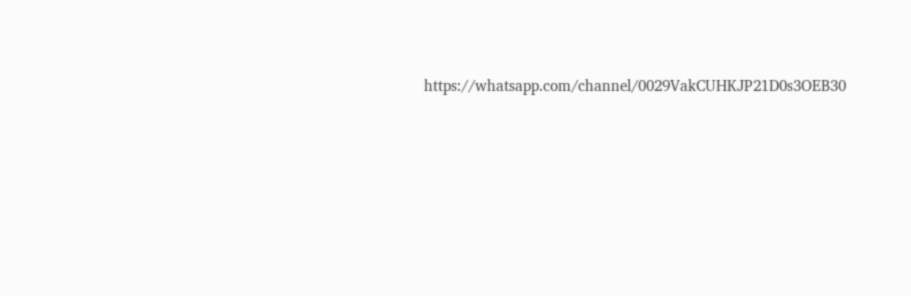https://whatsapp.com/channel/0029VakCUHKJP21D0s3OEB30